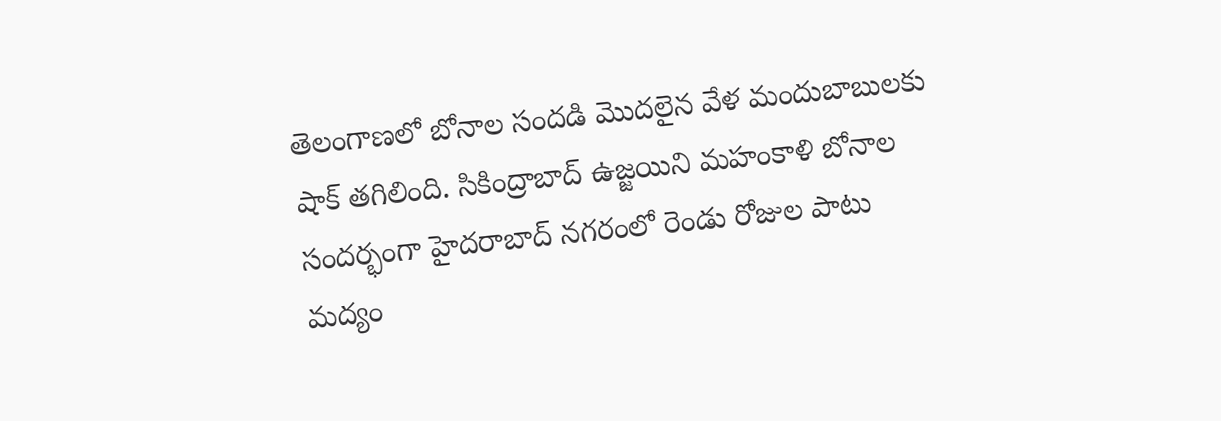తెలంగాణలో బోనాల సందడి మొదలైన వేళ మందుబాబులకు షాక్ తగిలింది. సికింద్రాబాద్ ఉజ్జయిని మహంకాళి బోనాల సందర్భంగా హైదరాబాద్ నగరంలో రెండు రోజుల పాటు మద్యం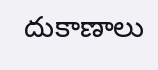దుకాణాలు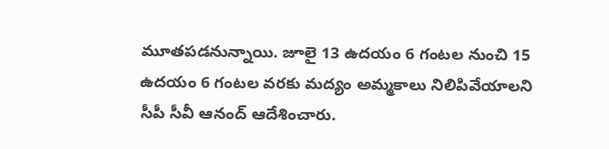మూతపడనున్నాయి. జూలై 13 ఉదయం 6 గంటల నుంచి 15 ఉదయం 6 గంటల వరకు మద్యం అమ్మకాలు నిలిపివేయాలని సీపీ సీవీ ఆనంద్ ఆదేశించారు.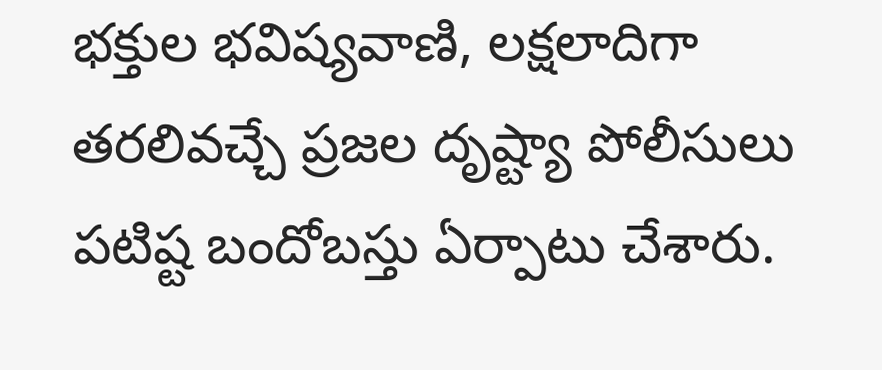భక్తుల భవిష్యవాణి, లక్షలాదిగా తరలివచ్చే ప్రజల దృష్ట్యా పోలీసులు పటిష్ట బందోబస్తు ఏర్పాటు చేశారు.